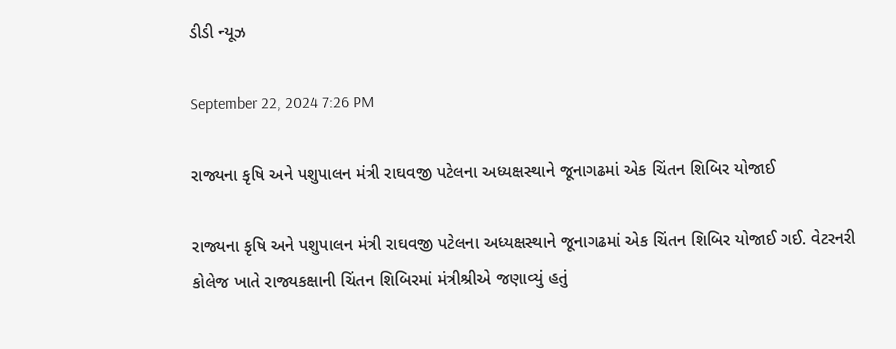ડીડી ન્યૂઝ

September 22, 2024 7:26 PM

રાજ્યના કૃષિ અને પશુપાલન મંત્રી રાઘવજી પટેલના અધ્યક્ષસ્થાને જૂનાગઢમાં એક ચિંતન શિબિર યોજાઈ

રાજ્યના કૃષિ અને પશુપાલન મંત્રી રાઘવજી પટેલના અધ્યક્ષસ્થાને જૂનાગઢમાં એક ચિંતન શિબિર યોજાઈ ગઈ. વેટરનરી કોલેજ ખાતે રાજ્યકક્ષાની ચિંતન શિબિરમાં મંત્રીશ્રીએ જણાવ્યું હતું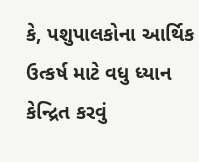કે, પશુપાલકોના આર્થિક ઉત્કર્ષ માટે વધુ ધ્યાન કેન્દ્રિત કરવું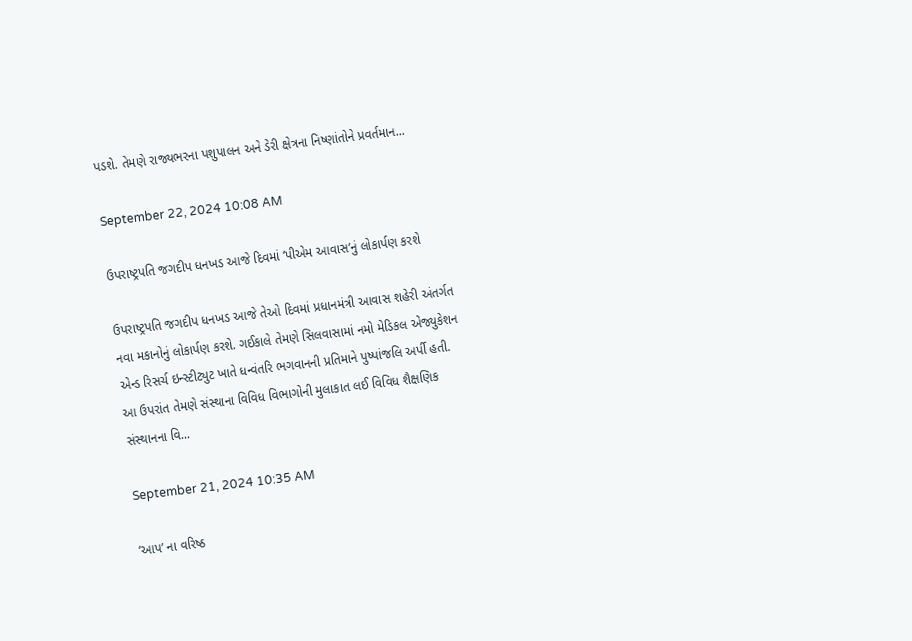પડશે. તેમણે રાજ્યભરના પશુપાલન અને ડેરી ક્ષેત્રના નિષ્ણાંતોને પ્રવર્તમાન...

September 22, 2024 10:08 AM

ઉપરાષ્ટ્રપતિ જગદીપ ધનખડ આજે દિવમાં ‘પીએમ આવાસ’નું લોકાર્પણ કરશે

ઉપરાષ્ટ્રપતિ જગદીપ ધનખડ આજે તેઓ દિવમાં પ્રધાનમંત્રી આવાસ શહેરી અંતર્ગત નવા મકાનોનું લોકાર્પણ કરશે. ગઈકાલે તેમણે સિલવાસામાં નમો મેડિકલ એજ્યુકેશન એન્ડ રિસર્ચ ઇન્સ્ટીટ્યુટ ખાતે ધન્વંતરિ ભગવાનની પ્રતિમાને પુષ્પાંજલિ અર્પી હતી. આ ઉપરાંત તેમણે સંસ્થાના વિવિધ વિભાગોની મુલાકાત લઈ વિવિધ શૈક્ષણિક સંસ્થાનના વિ...

September 21, 2024 10:35 AM

‘આપ’ ના વરિષ્ઠ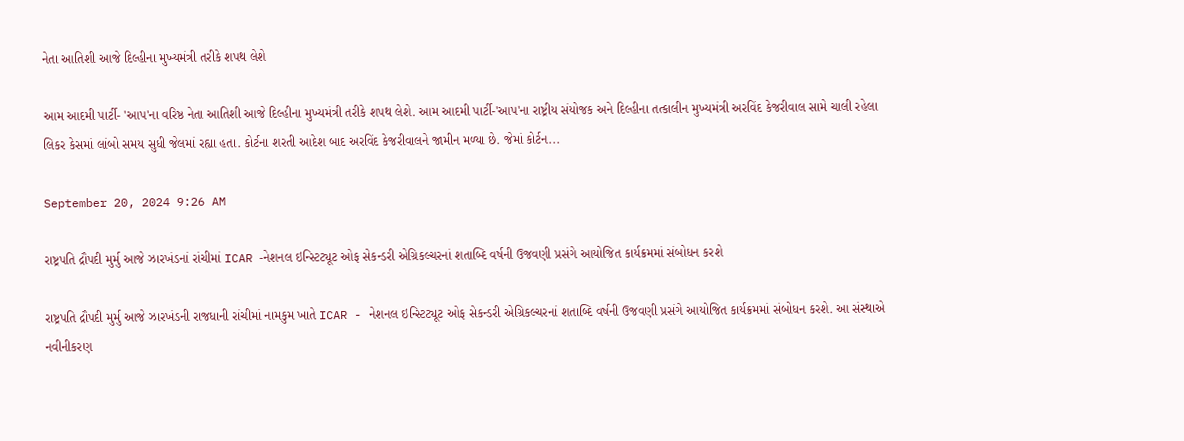નેતા આતિશી આજે દિલ્હીના મુખ્યમંત્રી તરીકે શપથ લેશે

આમ આદમી પાર્ટી- 'આપ'ના વરિષ્ઠ નેતા આતિશી આજે દિલ્હીના મુખ્યમંત્રી તરીકે શપથ લેશે. આમ આદમી પાર્ટી-'આપ'ના રાષ્ટ્રીય સંયોજક અને દિલ્હીના તત્કાલીન મુખ્યમંત્રી અરવિંદ કેજરીવાલ સામે ચાલી રહેલા લિકર કેસમાં લાંબો સમય સુધી જેલમાં રહ્યા હતા. કોર્ટના શરતી આદેશ બાદ અરવિંદ કેજરીવાલને જામીન મળ્યા છે. જેમાં કોર્ટન...

September 20, 2024 9:26 AM

રાષ્ટ્રપતિ દ્રૌપદી મુર્મુ આજે ઝારખંડનાં રાંચીમાં ICAR -નેશનલ ઇન્સ્ટિટ્યૂટ ઓફ સેકન્ડરી એગ્રિકલ્ચરનાં શતાબ્દિ વર્ષની ઉજવણી પ્રસંગે આયોજિત કાર્યક્રમમાં સંબોધન કરશે

રાષ્ટ્રપતિ દ્રૌપદી મુર્મુ આજે ઝારખંડની રાજધાની રાંચીમાં નામકુમ ખાતે ICAR - નેશનલ ઇન્સ્ટિટ્યૂટ ઓફ સેકન્ડરી એગ્રિકલ્ચરનાં શતાબ્દિ વર્ષની ઉજવણી પ્રસંગે આયોજિત કાર્યક્રમમાં સંબોધન કરશે. આ સંસ્થાએ નવીનીકરણ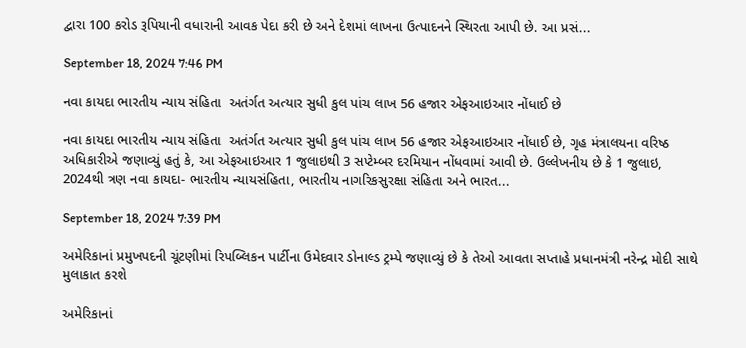દ્વારા 100 કરોડ રૂપિયાની વધારાની આવક પેદા કરી છે અને દેશમાં લાખના ઉત્પાદનને સ્થિરતા આપી છે. આ પ્રસં...

September 18, 2024 7:46 PM

નવા કાયદા ભારતીય ન્યાય સંહિતા  અતંર્ગત અત્યાર સુધી કુલ પાંચ લાખ 56 હજાર એફઆઇઆર નોંધાઈ છે

નવા કાયદા ભારતીય ન્યાય સંહિતા  અતંર્ગત અત્યાર સુધી કુલ પાંચ લાખ 56 હજાર એફઆઇઆર નોંધાઈ છે, ગૃહ મંત્રાલયના વરિષ્ઠ અધિકારીએ જણાવ્યું હતું કે, આ એફઆઇઆર 1 જુલાઇથી 3 સપ્ટેમ્બર દરમિયાન નોંધવામાં આવી છે. ઉલ્લેખનીય છે કે 1 જુલાઇ, 2024થી ત્રણ નવા કાયદા- ભારતીય ન્યાયસંહિતા, ભારતીય નાગરિકસુરક્ષા સંહિતા અને ભારત...

September 18, 2024 7:39 PM

અમેરિકાનાં પ્રમુખપદની ચૂંટણીમાં રિપબ્લિકન પાર્ટીના ઉમેદવાર ડોનાલ્ડ ટ્રમ્પે જણાવ્યું છે કે તેઓ આવતા સપ્તાહે પ્રધાનમંત્રી નરેન્દ્ર મોદી સાથે મુલાકાત કરશે

અમેરિકાનાં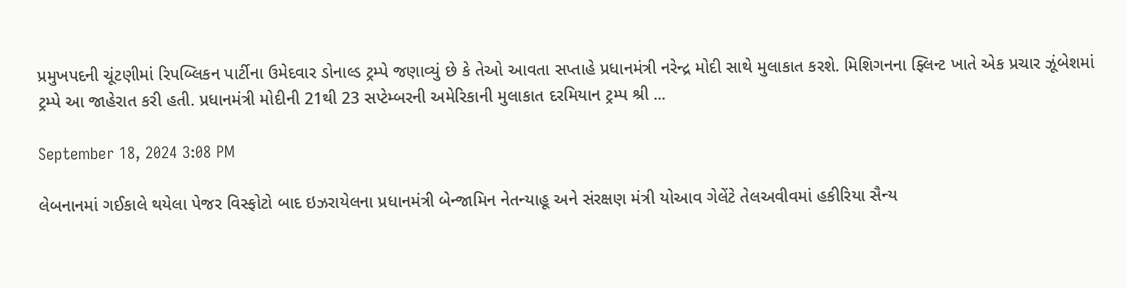પ્રમુખપદની ચૂંટણીમાં રિપબ્લિકન પાર્ટીના ઉમેદવાર ડોનાલ્ડ ટ્રમ્પે જણાવ્યું છે કે તેઓ આવતા સપ્તાહે પ્રધાનમંત્રી નરેન્દ્ર મોદી સાથે મુલાકાત કરશે. મિશિગનના ફ્લિન્ટ ખાતે એક પ્રચાર ઝૂંબેશમાં ટ્રમ્પે આ જાહેરાત કરી હતી. પ્રધાનમંત્રી મોદીની 21થી 23 સપ્ટેમ્બરની અમેરિકાની મુલાકાત દરમિયાન ટ્રમ્પ શ્રી ...

September 18, 2024 3:08 PM

લેબનાનમાં ગઈકાલે થયેલા પેજર વિસ્ફોટો બાદ ઇઝરાયેલના પ્રધાનમંત્રી બેન્જામિન નેતન્યાહૂ અને સંરક્ષણ મંત્રી યોઆવ ગેલેંટે તેલઅવીવમાં હકીરિયા સૈન્ય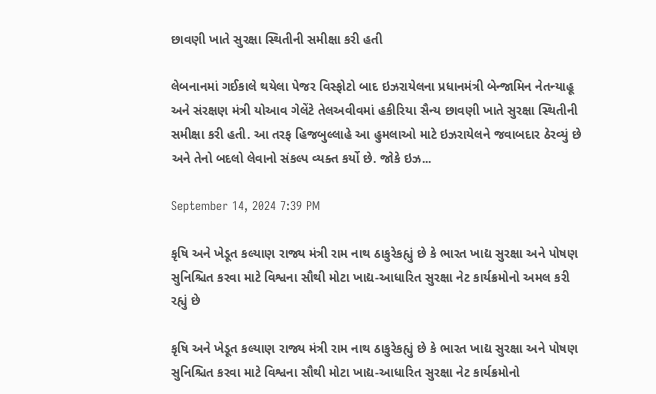છાવણી ખાતે સુરક્ષા સ્થિતીની સમીક્ષા કરી હતી

લેબનાનમાં ગઈકાલે થયેલા પેજર વિસ્ફોટો બાદ ઇઝરાયેલના પ્રધાનમંત્રી બેન્જામિન નેતન્યાહૂ અને સંરક્ષણ મંત્રી યોઆવ ગેલેંટે તેલઅવીવમાં હકીરિયા સૈન્ય છાવણી ખાતે સુરક્ષા સ્થિતીની સમીક્ષા કરી હતી. આ તરફ હિજબુલ્લાહે આ હુમલાઓ માટે ઇઝરાયેલને જવાબદાર ઠેરવ્યું છે અને તેનો બદલો લેવાનો સંકલ્પ વ્યક્ત કર્યો છે. જોકે ઇઝ...

September 14, 2024 7:39 PM

કૃષિ અને ખેડૂત કલ્યાણ રાજ્ય મંત્રી રામ નાથ ઠાકુરેકહ્યું છે કે ભારત ખાદ્ય સુરક્ષા અને પોષણ સુનિશ્ચિત કરવા માટે વિશ્વના સૌથી મોટા ખાદ્ય-આધારિત સુરક્ષા નેટ કાર્યક્રમોનો અમલ કરી રહ્યું છે

કૃષિ અને ખેડૂત કલ્યાણ રાજ્ય મંત્રી રામ નાથ ઠાકુરેકહ્યું છે કે ભારત ખાદ્ય સુરક્ષા અને પોષણ સુનિશ્ચિત કરવા માટે વિશ્વના સૌથી મોટા ખાદ્ય-આધારિત સુરક્ષા નેટ કાર્યક્રમોનો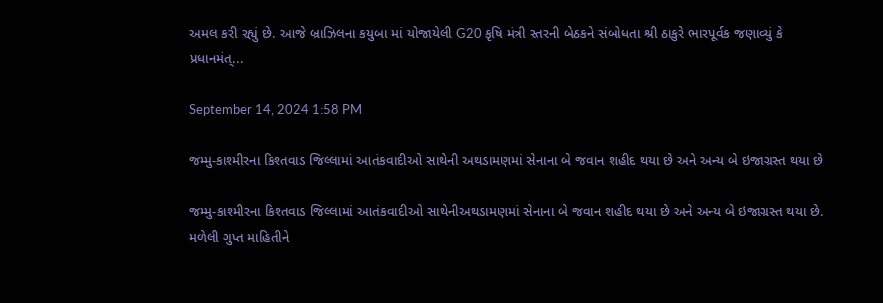અમલ કરી રહ્યું છે. આજે બ્રાઝિલના કયુબા માં યોજાયેલી G20 કૃષિ મંત્રી સ્તરની બેઠકને સંબોધતા શ્રી ઠાકુરે ભારપૂર્વક જણાવ્યું કે પ્રધાનમંત્...

September 14, 2024 1:58 PM

જમ્મુ-કાશ્મીરના કિશ્તવાડ જિલ્લામાં આતંકવાદીઓ સાથેની અથડામણમાં સેનાના બે જવાન શહીદ થયા છે અને અન્ય બે ઇજાગ્રસ્ત થયા છે

જમ્મુ-કાશ્મીરના કિશ્તવાડ જિલ્લામાં આતંકવાદીઓ સાથેનીઅથડામણમાં સેનાના બે જવાન શહીદ થયા છે અને અન્ય બે ઇજાગ્રસ્ત થયા છે. મળેલી ગુપ્ત માહિતીને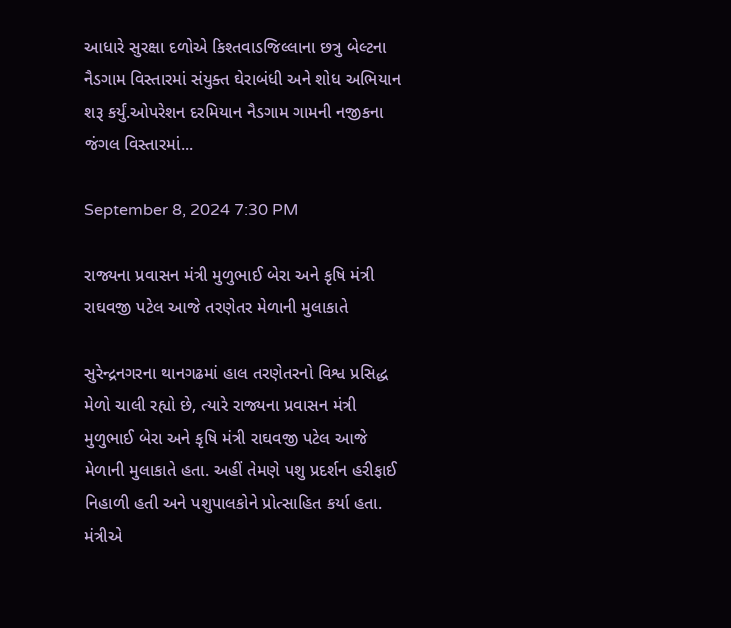આધારે સુરક્ષા દળોએ કિશ્તવાડજિલ્લાના છત્રુ બેલ્ટના નૈડગામ વિસ્તારમાં સંયુક્ત ઘેરાબંધી અને શોધ અભિયાન શરૂ કર્યું.ઓપરેશન દરમિયાન નૈડગામ ગામની નજીકના જંગલ વિસ્તારમાં...

September 8, 2024 7:30 PM

રાજ્યના પ્રવાસન મંત્રી મુળુભાઈ બેરા અને કૃષિ મંત્રી રાઘવજી પટેલ આજે તરણેતર મેળાની મુલાકાતે

સુરેન્દ્રનગરના થાનગઢમાં હાલ તરણેતરનો વિશ્વ પ્રસિદ્ધ મેળો ચાલી રહ્યો છે, ત્યારે રાજ્યના પ્રવાસન મંત્રી મુળુભાઈ બેરા અને કૃષિ મંત્રી રાઘવજી પટેલ આજે મેળાની મુલાકાતે હતા. અહીં તેમણે પશુ પ્રદર્શન હરીફાઈ નિહાળી હતી અને પશુપાલકોને પ્રોત્સાહિત કર્યા હતા. મંત્રીએ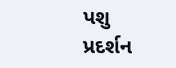પશુ પ્રદર્શન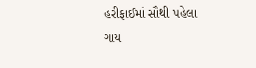હરીફાઈમાં સૌથી પહેલા ગાય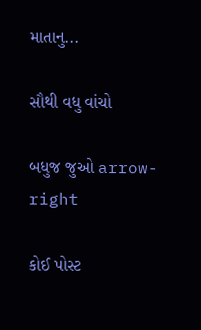માતાનુ...

સૌથી વધુ વાંચો

બધુજ જુઓ arrow-right

કોઈ પોસ્ટ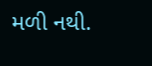મળી નથી.